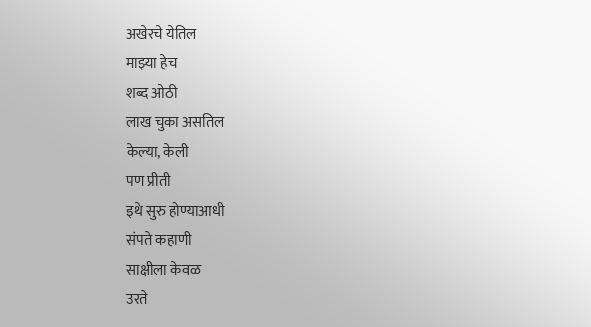अखेरचे येतिल
माझ्या हेच
शब्द ओठी
लाख चुका असतिल
केल्या, केली
पण प्रीती
इथे सुरु होण्याआधी
संपते कहाणी
साक्षीला केवळ
उरते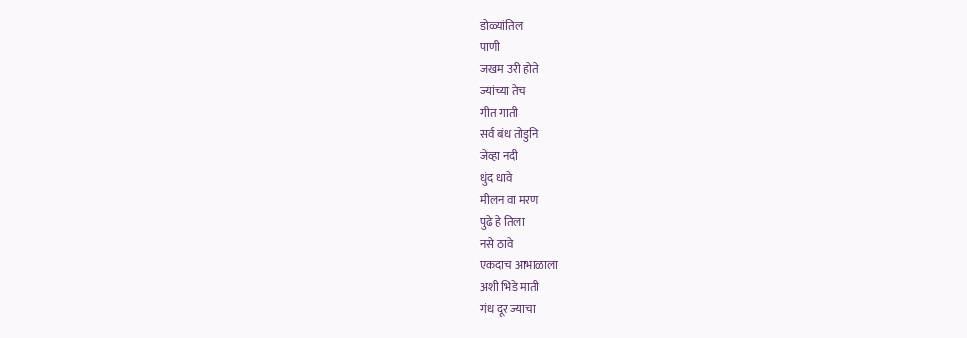डोळ्यांतिल
पाणी
जखम उरी होते
ज्यांच्या तेच
गीत गाती
सर्व बंध तोडुनि
जेव्हा नदी
धुंद धावे
मीलन वा मरण
पुढे हे तिला
नसे ठावे
एकदाच आभाळाला
अशी भिडे माती
गंध दूर ज्याचा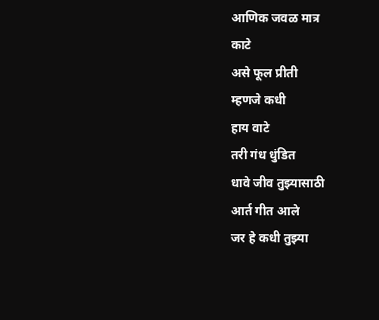आणिक जवळ मात्र
काटे
असे फूल प्रीती
म्हणजे कधी
हाय वाटे
तरी गंध धुंडित
धावे जीव तुझ्यासाठी
आर्त गीत आले
जर हे कधी तुझ्या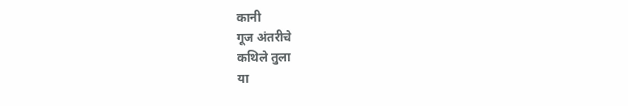कानी
गूज अंतरीचे
कथिले तुला
या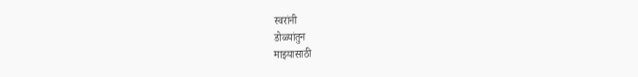स्वरांनी
डोळ्यांतुन
माझ्यासाठी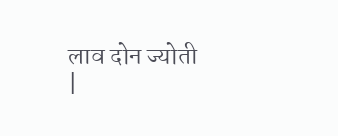लाव दोन ज्योती
|